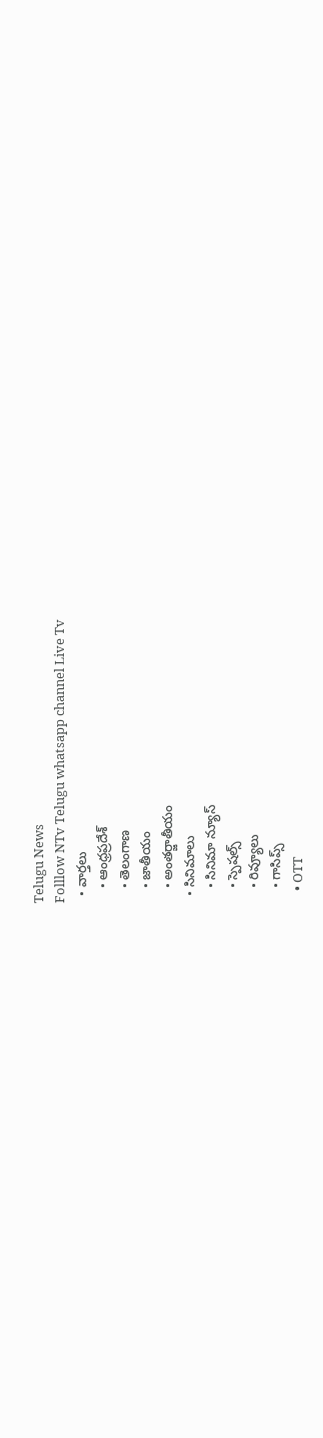Telugu News
Folllow NTv Telugu whatsapp channel Live Tv
  • వార్తలు
    • ఆంధ్రప్రదేశ్
    • తెలంగాణ
    • జాతీయం
    • అంతర్జాతీయం
  • సినిమాలు
    • సినిమా న్యూస్
    • స్పెషల్స్
    • రివ్యూలు
    • గాసిప్స్
    • OTT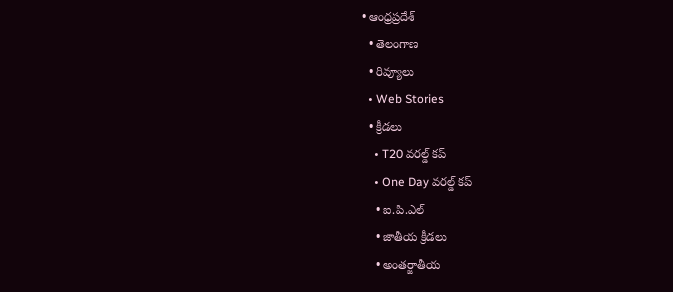• ఆంధ్రప్రదేశ్
  • తెలంగాణ
  • రివ్యూలు
  • Web Stories
  • క్రీడలు
    • T20 వరల్డ్ కప్
    • One Day వరల్డ్ కప్
    • ఐ.పి.ఎల్
    • జాతీయ క్రీడలు
    • అంతర్జాతీయ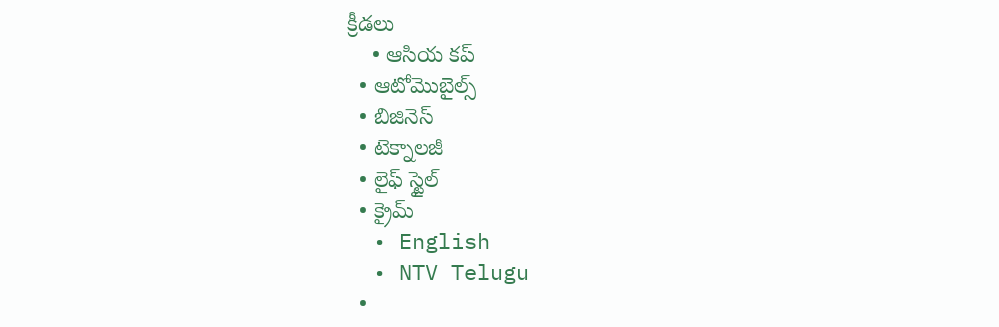క్రీడలు
    • ఆసియ కప్
  • ఆటోమొబైల్స్
  • బిజినెస్‌
  • టెక్నాలజీ
  • లైఫ్ స్టైల్
  • క్రైమ్
  • English
  • NTV Telugu
  •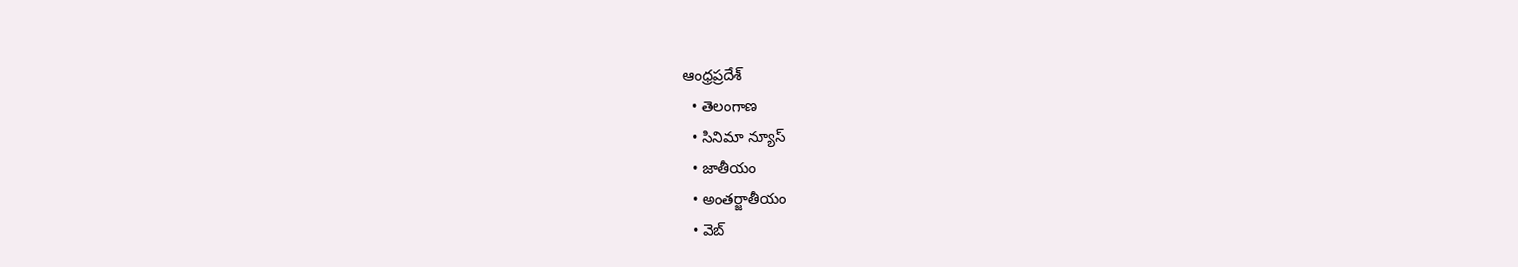ఆంధ్రప్రదేశ్
  • తెలంగాణ
  • సినిమా న్యూస్
  • జాతీయం
  • అంతర్జాతీయం
  • వెబ్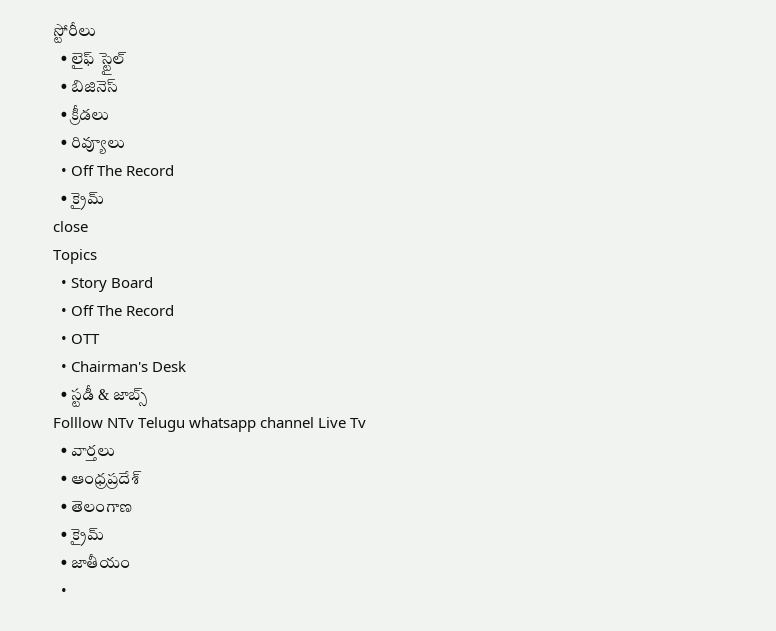స్టోరీలు
  • లైఫ్ స్టైల్
  • బిజినెస్‌
  • క్రీడలు
  • రివ్యూలు
  • Off The Record
  • క్రైమ్
close
Topics
  • Story Board
  • Off The Record
  • OTT
  • Chairman's Desk
  • స్టడీ & జాబ్స్
Folllow NTv Telugu whatsapp channel Live Tv
  • వార్తలు
  • ఆంధ్రప్రదేశ్
  • తెలంగాణ
  • క్రైమ్
  • జాతీయం
  •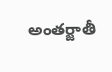అంతర్జాతీ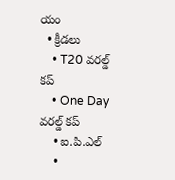యం
  • క్రీడలు
    • T20 వరల్డ్ కప్
    • One Day వరల్డ్ కప్
    • ఐ.పి.ఎల్
    •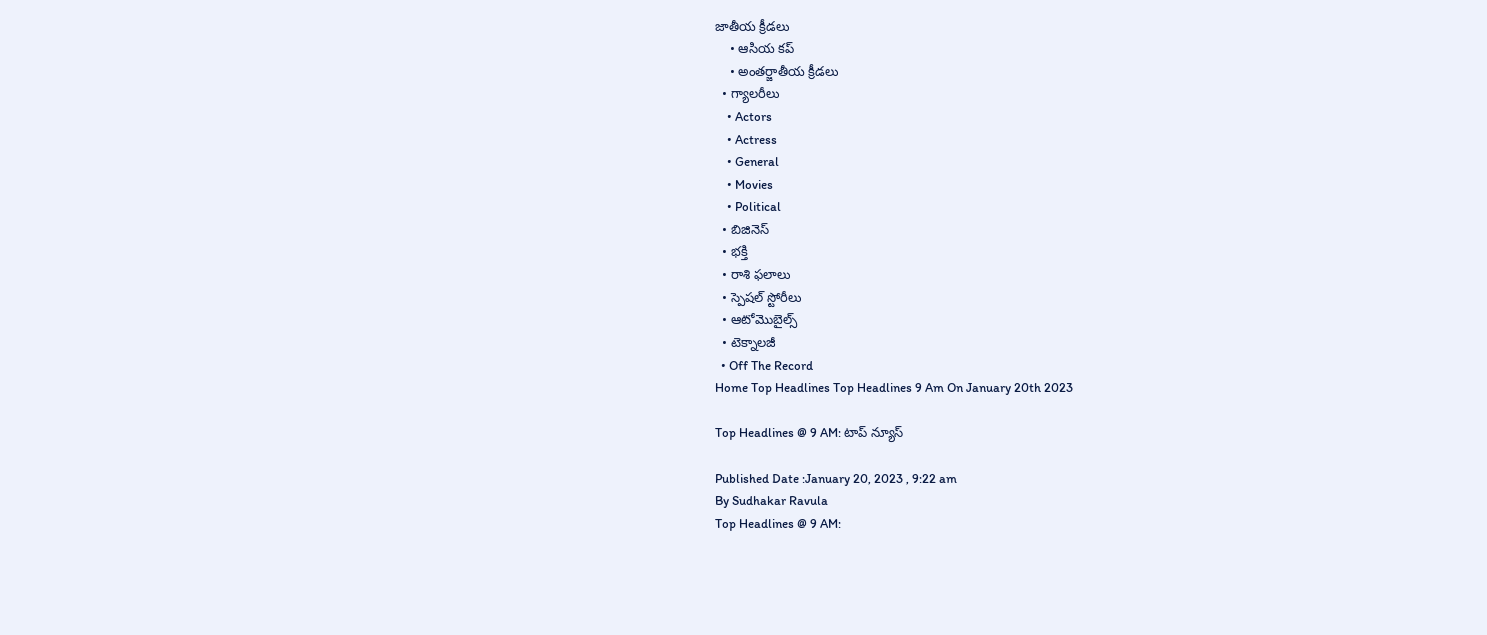జాతీయ క్రీడలు
    • ఆసియ కప్
    • అంతర్జాతీయ క్రీడలు
  • గ్యాలరీలు
    • Actors
    • Actress
    • General
    • Movies
    • Political
  • బిజినెస్‌
  • భక్తి
  • రాశి ఫలాలు
  • స్పెషల్‌ స్టోరీలు
  • ఆటోమొబైల్స్
  • టెక్నాలజీ
  • Off The Record
Home Top Headlines Top Headlines 9 Am On January 20th 2023

Top Headlines @ 9 AM: టాప్‌ న్యూస్‌

Published Date :January 20, 2023 , 9:22 am
By Sudhakar Ravula
Top Headlines @ 9 AM: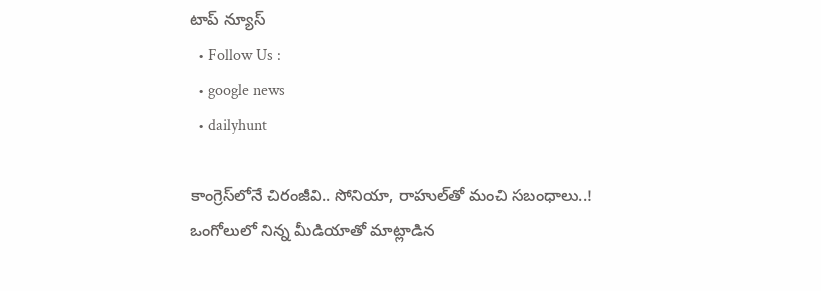టాప్‌ న్యూస్‌
  • Follow Us :
  • google news
  • dailyhunt

కాంగ్రెస్‌లోనే చిరంజీవి.. సోనియా, రాహుల్‌తో మంచి సబంధాలు..!
ఒంగోలులో నిన్న మీడియాతో మాట్లాడిన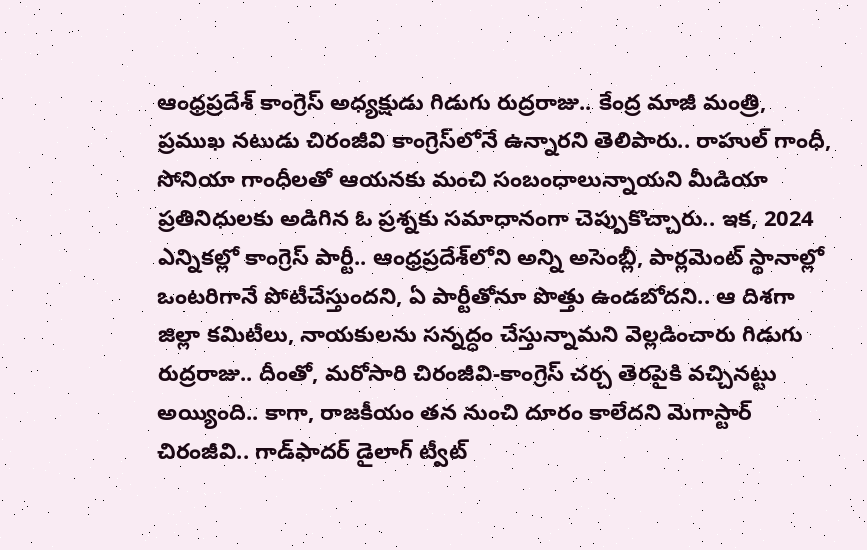ఆంధ్రప్రదేశ్‌ కాంగ్రెస్‌ అధ్యక్షుడు గిడుగు రుద్రరాజు.. కేంద్ర మాజీ మంత్రి, ప్రముఖ నటుడు చిరంజీవి కాంగ్రెస్‌లోనే ఉన్నారని తెలిపారు.. రాహుల్‌ గాంధీ, సోనియా గాంధీలతో ఆయనకు మంచి సంబంధాలున్నాయని మీడియా ప్రతినిధులకు అడిగిన ఓ ప్రశ్నకు సమాధానంగా చెప్పుకొచ్చారు.. ఇక, 2024 ఎన్నికల్లో కాంగ్రెస్‌ పార్టీ.. ఆంధ్రప్రదేశ్‌లోని అన్ని అసెంబ్లీ, పార్లమెంట్‌ స్థానాల్లో ఒంటరిగానే పోటీచేస్తుందని, ఏ పార్టీతోనూ పొత్తు ఉండబోదని.. ఆ దిశగా జిల్లా కమిటీలు, నాయకులను సన్నద్ధం చేస్తున్నామని వెల్లడించారు గిడుగు రుద్రరాజు.. దీంతో, మరోసారి చిరంజీవి-కాంగ్రెస్‌ చర్చ తెరపైకి వచ్చినట్టు అయ్యింది.. కాగా, రాజకీయం తన నుంచి దూరం కాలేదని మెగాస్టార్ చిరంజీవి.. గాడ్‌ఫాదర్‌ డైలాగ్‌ ట్వీట్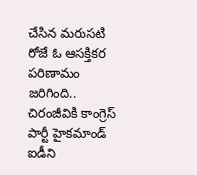చేసిన మరుసటి రోజే ఓ ఆసక్తికర పరిణామం జరిగింది.. చిరంజీవికి కాంగ్రెస్ పార్టీ హైకమాండ్ ఐడీని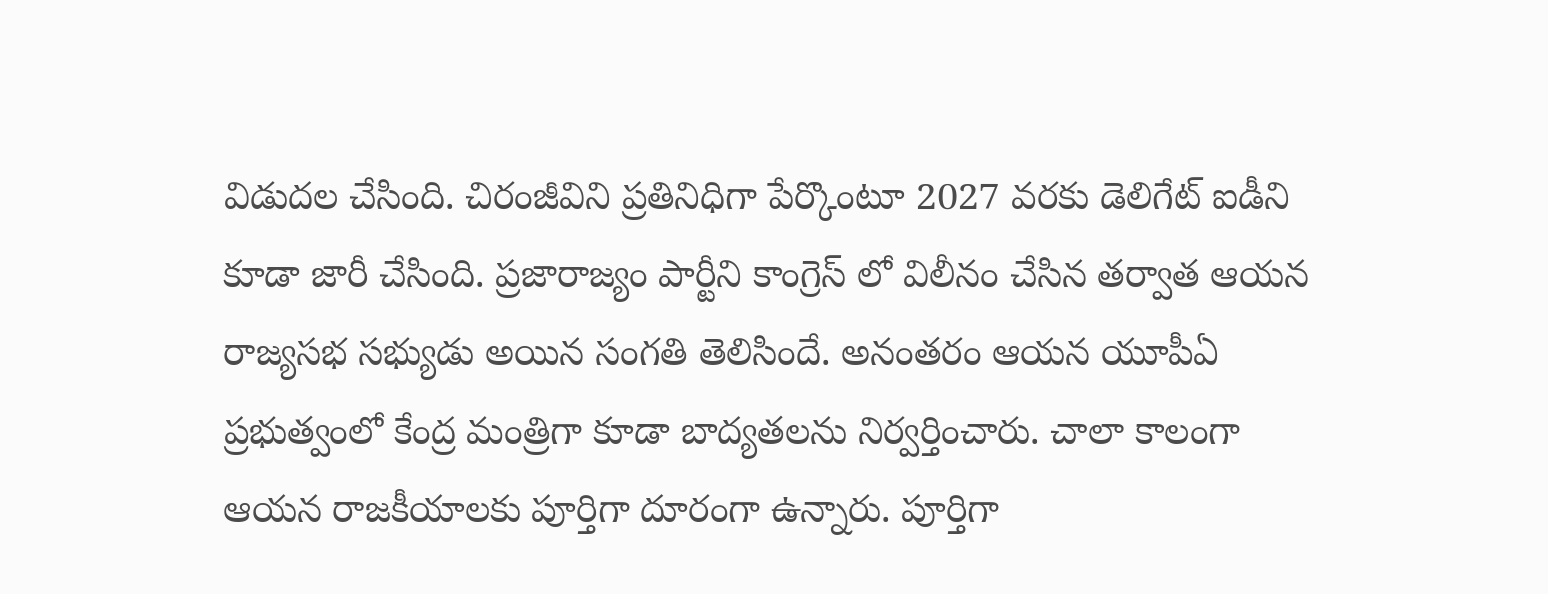విడుదల చేసింది. చిరంజీవిని ప్రతినిధిగా పేర్కొంటూ 2027 వరకు డెలిగేట్ ఐడీని కూడా జారీ చేసింది. ప్రజారాజ్యం పార్టీని కాంగ్రెస్ లో విలీనం చేసిన తర్వాత ఆయన రాజ్యసభ సభ్యుడు అయిన సంగతి తెలిసిందే. అనంతరం ఆయన యూపీఏ ప్రభుత్వంలో కేంద్ర మంత్రిగా కూడా బాద్యతలను నిర్వర్తించారు. చాలా కాలంగా ఆయన రాజకీయాలకు పూర్తిగా దూరంగా ఉన్నారు. పూర్తిగా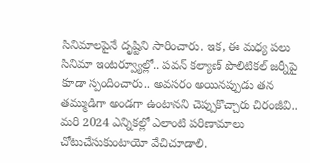సినిమాలపైనే దృష్టిని సారించారు. ఇక, ఈ మధ్య పలు సినిమా ఇంటర్వ్యూల్లో.. పవన్‌ కల్యాణ్‌ పొలిటికల్‌ జర్నీపై కూడా స్పందించారు.. అవసరం అయినప్పుడు తన తమ్ముడిగా అండగా ఉంటానని చెప్పుకొచ్చారు చిరంజీవి.. మరి 2024 ఎన్నికల్లో ఎలాంటి పరిణామాలు చోటుచేసుకుంటాయో వేచిచూడాలి.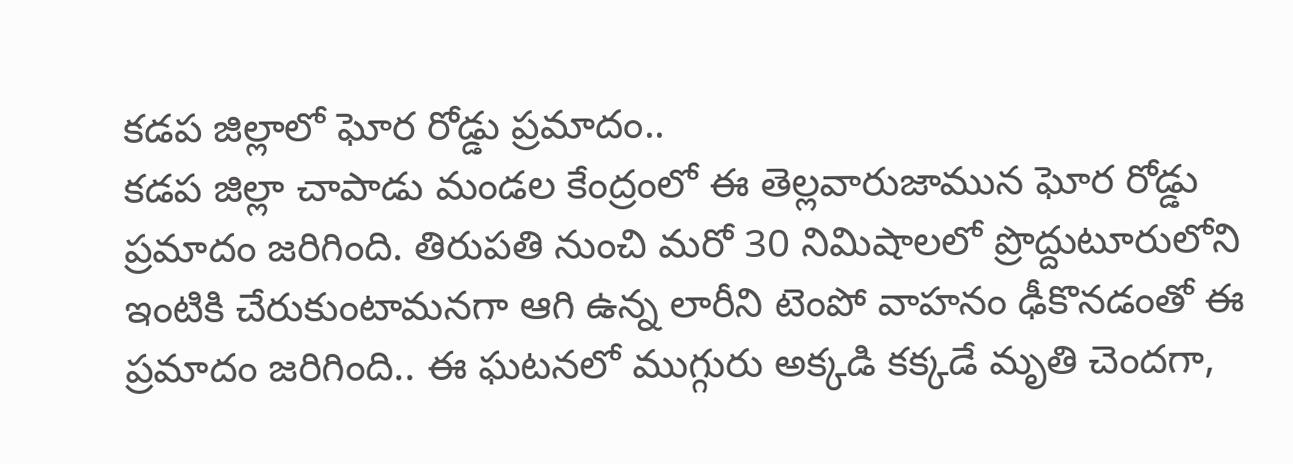కడప జిల్లాలో ఘోర రోడ్డు ప్రమాదం..
క‌డ‌ప జిల్లా చాపాడు మండ‌ల కేంద్రంలో ఈ తెల్లవారుజామున‌ ఘోర రోడ్డు ప్రమాదం జ‌రిగింది. తిరుప‌తి నుంచి మరో 30 నిమిషాలలో ప్రొద్దుటూరులోని ఇంటికి చేరుకుంటామ‌న‌గా ఆగి ఉన్న లారీని టెంపో వాహ‌నం ఢీకొన‌డంతో ఈ ప్రమాదం జరిగింది.. ఈ ఘటనలో ముగ్గురు అక్కడి క‌క్కడే మృతి చెంద‌గా,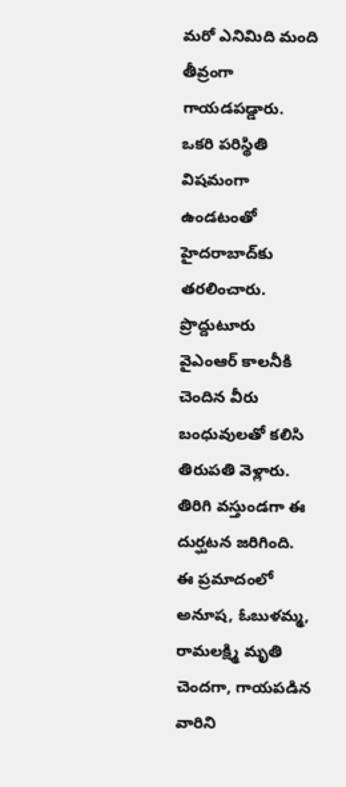మ‌రో ఎనిమిది మంది తీవ్రంగా గాయ‌డ‌ప‌డ్డారు. ఒక‌రి ప‌రిస్థితి విష‌మంగా ఉండ‌టంతో హైద‌రాబాద్‌కు త‌ర‌లించారు. ప్రొద్దుటూరు వైఎంఆర్ కాల‌నీకి చెందిన వీరు బంధువుల‌తో క‌లిసి తిరుప‌తి వెళ్లారు. తిరిగి వ‌స్తుండ‌గా ఈ దుర్ఘట‌న జ‌రిగింది. ఈ ప్రమాదంలో అనూష‌, ఓబుళ‌మ్మ, రామ‌లక్ష్మి మృతి చెంద‌గా, గాయ‌ప‌డిన వారిని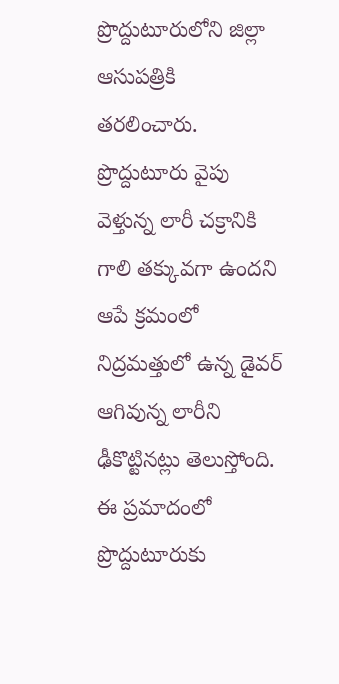ప్రొద్దుటూరులోని జిల్లా ఆసుప‌త్రికి త‌ర‌లించారు. ప్రొద్దుటూరు వైపు వెళ్తున్న లారీ చక్రానికి గాలి త‌క్కువ‌గా ఉంద‌ని ఆపే క్రమంలో నిద్రమ‌త్తులో ఉన్న డైవ‌ర్ ఆగివున్న లారీని ఢీకొట్టిన‌ట్లు తెలుస్తోంది. ఈ ప్రమాదంలో ప్రొద్దుటూరుకు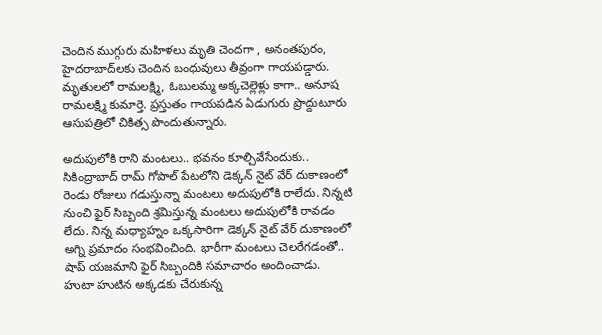చెందిన ముగ్గురు మహిళలు మృతి చెందగా , అనంత‌పురం, హైద‌రాబాద్‌ల‌కు చెందిన బంధువులు తీవ్రంగా గాయపడ్డారు. మృతులలో రామలక్ష్మి, ఓబులమ్మ అక్కచెల్లెళ్లు కాగా.. అనూష రామలక్ష్మి కుమార్తె. ప్రస్తుతం గాయ‌ప‌డిన ఏడుగురు ప్రొద్దుటూరు ఆసుప‌త్రిలో చికిత్స పొందుతున్నారు.

అదుపులోకి రాని మంటలు.. భవనం కూల్చివేసేందుకు..
సికింద్రాబాద్‌ రామ్‌ గోపాల్ పేటలోని డెక్కన్‌ నైట్‌ వేర్‌ దుకాణంలో రెండు రోజులు గడుస్తున్నా మంటలు అదుపులోకి రాలేదు. నిన్నటి నుంచి ఫైర్ సిబ్బంది శ్రమిస్తున్న మంటలు అదుపులోకి రావడం లేదు. నిన్న మధ్యాహ్నం ఒక్కసారిగా డెక్కన్‌ నైట్‌ వేర్‌ దుకాణంలో అగ్ని ప్రమాదం సంభవించింది. భారీగా మంటలు చెలరేగడంతో.. షాప్‌ యజమాని ఫైర్‌ సిబ్బందికి సమాచారం అందించాడు. హుటా హుటిన అక్కడకు చేరుకున్న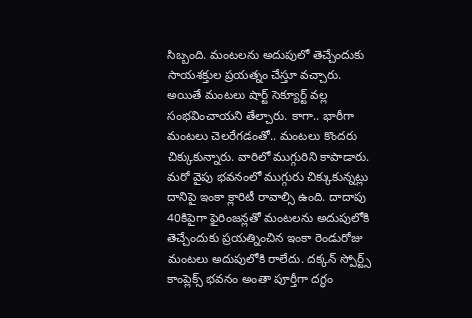సిబ్బంది. మంటలను అదుపులో తెచ్చేందుకు సాయశక్తుల ప్రయత్నం చేస్తూ వచ్చారు. అయితే మంటలు షార్ట్‌ సెక్యూర్ట్‌ వల్ల సంభవించాయని తేల్చారు. కాగా.. భారీగా మంటలు చెలరేగడంతో.. మంటలు కొందరు చిక్కుకున్నారు. వారిలో ముగ్గురిని కాపాడారు. మరో వైపు భవనంలో ముగ్గురు చిక్కుకున్నట్లు దానిపై ఇంకా క్లారిటీ రావాల్సి ఉంది. దాదాపు 40కిపైగా ఫైరింజన్లతో మంటలను అదుపులోకి తెచ్చేందుకు ప్రయత్నించిన ఇంకా రెండురోజు మంటలు అదుపులోకి రాలేదు. దక్కన్ స్పోర్ట్స్ కాంప్లెక్స్ భవనం అంతా పూర్తీగా దగ్ధం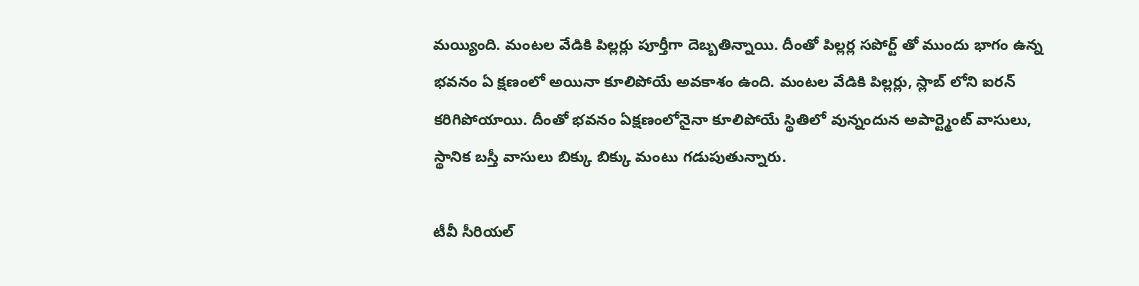మయ్యింది. మంటల వేడికి పిల్లర్లు పూర్తీగా దెబ్బతిన్నాయి. దీంతో పిల్లర్ల సపోర్ట్ తో ముందు భాగం ఉన్న భవనం ఏ క్షణంలో అయినా కూలిపోయే అవకాశం ఉంది. మంటల వేడికి పిల్లర్లు, స్లాబ్ లోని ఐరన్ కరిగిపోయాయి. దీంతో భవనం ఏక్షణంలోనైనా కూలిపోయే స్థితిలో వున్నందున అపార్ట్మెంట్ వాసులు, స్థానిక బస్తీ వాసులు బిక్కు బిక్కు మంటు గడుపుతున్నారు.

టీవీ సీరియల్‌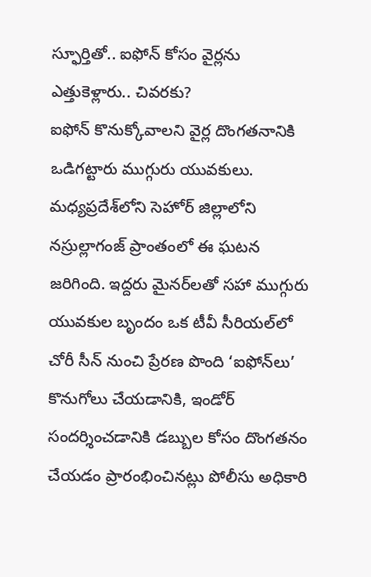స్ఫూర్తితో.. ఐఫోన్‌ కోసం వైర్లను ఎత్తుకెళ్లారు.. చివరకు?
ఐఫోన్‌ కొనుక్కోవాలని వైర్ల దొంగతనానికి ఒడిగట్టారు ముగ్గురు యువకులు. మధ్యప్రదేశ్‌లోని సెహోర్ జిల్లాలోని నస్రుల్లాగంజ్ ప్రాంతంలో ఈ ఘటన జరిగింది. ఇద్దరు మైనర్‌లతో సహా ముగ్గురు యువకుల బృందం ఒక టీవీ సీరియల్‌లో చోరీ సీన్‌ నుంచి ప్రేరణ పొంది ‘ఐఫోన్‌లు’ కొనుగోలు చేయడానికి, ఇండోర్‌ సందర్శించడానికి డబ్బుల కోసం దొంగతనం చేయడం ప్రారంభించినట్లు పోలీసు అధికారి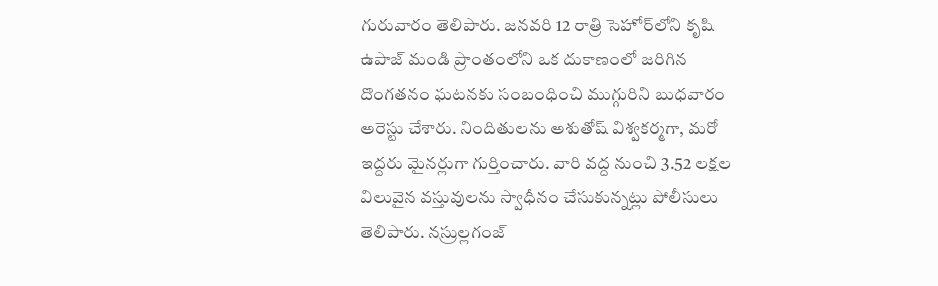గురువారం తెలిపారు. జనవరి 12 రాత్రి సెహోర్‌లోని కృషి ఉపాజ్ మండి ప్రాంతంలోని ఒక దుకాణంలో జరిగిన దొంగతనం ఘటనకు సంబంధించి ముగ్గురిని బుధవారం అరెస్టు చేశారు. నిందితులను అశుతోష్ విశ్వకర్మగా, మరో ఇద్దరు మైనర్లుగా గుర్తించారు. వారి వద్ద నుంచి 3.52 లక్షల విలువైన వస్తువులను స్వాధీనం చేసుకున్నట్లు పోలీసులు తెలిపారు. నస్రుల్లగంజ్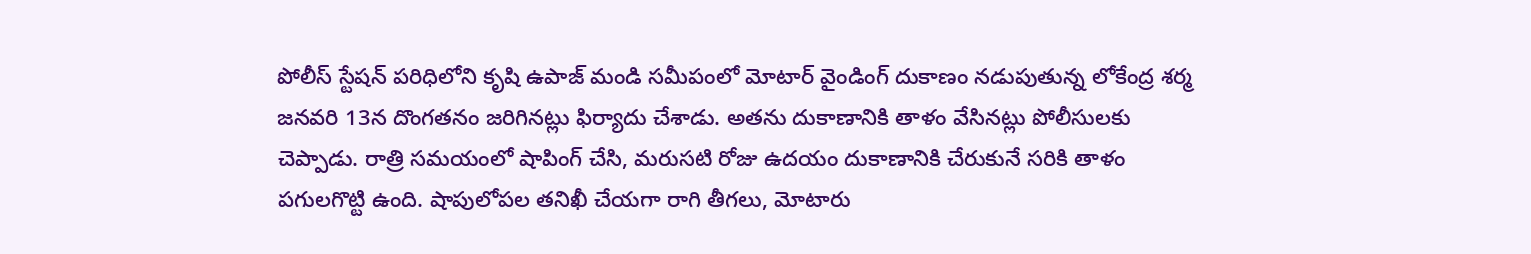పోలీస్ స్టేషన్ పరిధిలోని కృషి ఉపాజ్ మండి సమీపంలో మోటార్ వైండింగ్ దుకాణం నడుపుతున్న లోకేంద్ర శర్మ జనవరి 13న దొంగతనం జరిగినట్లు ఫిర్యాదు చేశాడు. అతను దుకాణానికి తాళం వేసినట్లు పోలీసులకు చెప్పాడు. రాత్రి సమయంలో షాపింగ్ చేసి, మరుసటి రోజు ఉదయం దుకాణానికి చేరుకునే సరికి తాళం పగులగొట్టి ఉంది. షాపులోపల తనిఖీ చేయగా రాగి తీగలు, మోటారు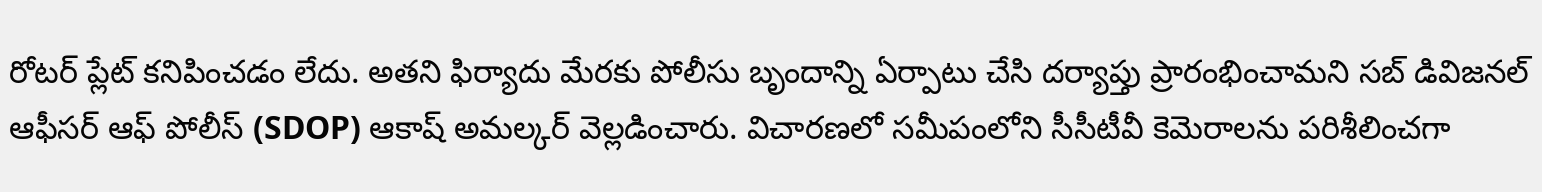రోటర్ ప్లేట్ కనిపించడం లేదు. అతని ఫిర్యాదు మేరకు పోలీసు బృందాన్ని ఏర్పాటు చేసి దర్యాప్తు ప్రారంభించామని సబ్ డివిజనల్ ఆఫీసర్ ఆఫ్ పోలీస్ (SDOP) ఆకాష్ అమల్కర్ వెల్లడించారు. విచారణలో సమీపంలోని సీసీటీవీ కెమెరాలను పరిశీలించగా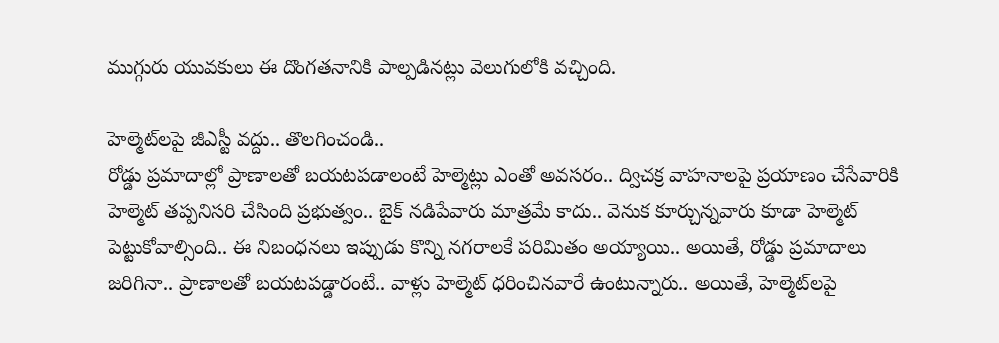ముగ్గురు యువకులు ఈ దొంగతనానికి పాల్పడినట్లు వెలుగులోకి వచ్చింది.

హెల్మెట్‌లపై జీఎస్టీ వద్దు.. తొలగించండి..
రోడ్డు ప్రమాదాల్లో ప్రాణాలతో బయటపడాలంటే హెల్మెట్లు ఎంతో అవసరం.. ద్విచక్ర వాహనాలపై ప్రయాణం చేసేవారికి హెల్మెట్‌ తప్పనిసరి చేసింది ప్రభుత్వం.. బైక్‌ నడిపేవారు మాత్రమే కాదు.. వెనుక కూర్చున్నవారు కూడా హెల్మెట్‌ పెట్టుకోవాల్సింది.. ఈ నిబంధనలు ఇప్పుడు కొన్ని నగరాలకే పరిమితం అయ్యాయి.. అయితే, రోడ్డు ప్రమాదాలు జరిగినా.. ప్రాణాలతో బయటపడ్డారంటే.. వాళ్లు హెల్మెట్‌ ధరించినవారే ఉంటున్నారు.. అయితే, హెల్మెట్‌లపై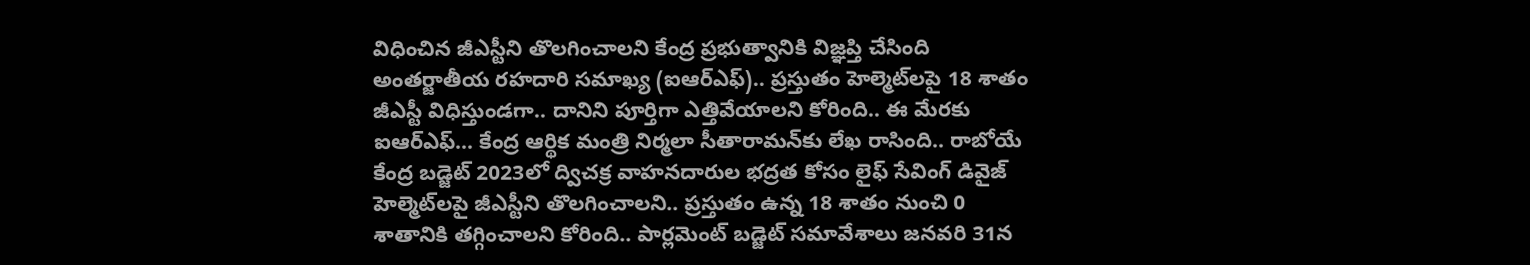విధించిన జీఎస్టీని తొలగించాలని కేంద్ర ప్రభుత్వానికి విజ్ఞప్తి చేసింది అంతర్జాతీయ రహదారి సమాఖ్య (ఐఆర్‌ఎఫ్).. ప్రస్తుతం హెల్మెట్‌లపై 18 శాతం జీఎస్టీ విధిస్తుండగా.. దానిని పూర్తిగా ఎత్తివేయాలని కోరింది.. ఈ మేరకు ఐఆర్‌ఎఫ్‌… కేంద్ర ఆర్థిక మంత్రి నిర్మలా సీతారామన్‌కు లేఖ రాసింది.. రాబోయే కేంద్ర బడ్జెట్ 2023లో ద్విచక్ర వాహనదారుల భద్రత కోసం లైఫ్ సేవింగ్ డివైజ్ హెల్మెట్‌లపై జీఎస్టీని తొలగించాలని.. ప్రస్తుతం ఉన్న 18 శాతం నుంచి 0 శాతానికి తగ్గించాలని కోరింది.. పార్లమెంట్‌ బడ్జెట్‌ సమావేశాలు జనవరి 31న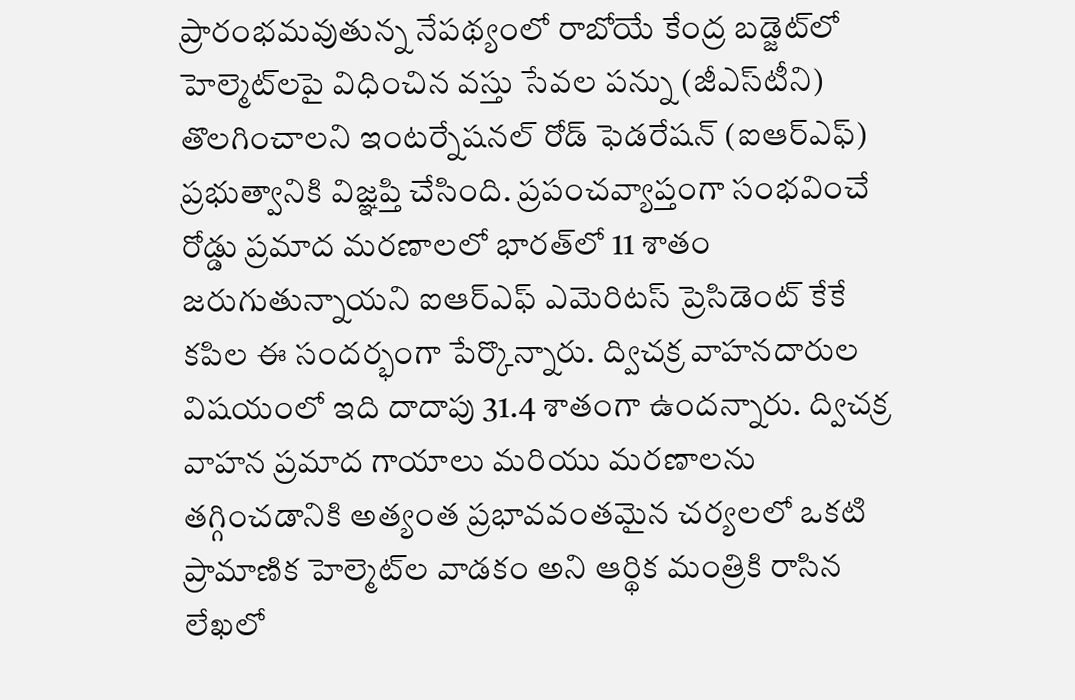ప్రారంభమవుతున్న నేపథ్యంలో రాబోయే కేంద్ర బడ్జెట్‌లో హెల్మెట్‌లపై విధించిన వస్తు సేవల పన్ను (జీఎస్‌టీని) తొలగించాలని ఇంటర్నేషనల్‌ రోడ్‌ ఫెడరేషన్‌ (ఐఆర్‌ఎఫ్‌) ప్రభుత్వానికి విజ్ఞప్తి చేసింది. ప్రపంచవ్యాప్తంగా సంభవించే రోడ్డు ప్రమాద మరణాలలో భారత్‌లో 11 శాతం జరుగుతున్నాయని ఐఆర్‌ఎఫ్‌ ఎమెరిటస్‌ ప్రెసిడెంట్‌ కేకే కపిల ఈ సందర్భంగా పేర్కొన్నారు. ద్విచక్ర వాహనదారుల విషయంలో ఇది దాదాపు 31.4 శాతంగా ఉందన్నారు. ద్విచక్ర వాహన ప్రమాద గాయాలు మరియు మరణాలను తగ్గించడానికి అత్యంత ప్రభావవంతమైన చర్యలలో ఒకటి ప్రామాణిక హెల్మెట్‌ల వాడకం అని ఆర్థిక మంత్రికి రాసిన లేఖలో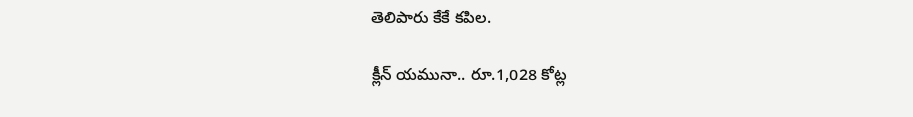తెలిపారు కేకే కపిల.

క్లీన్ యమునా.. రూ.1,028 కోట్ల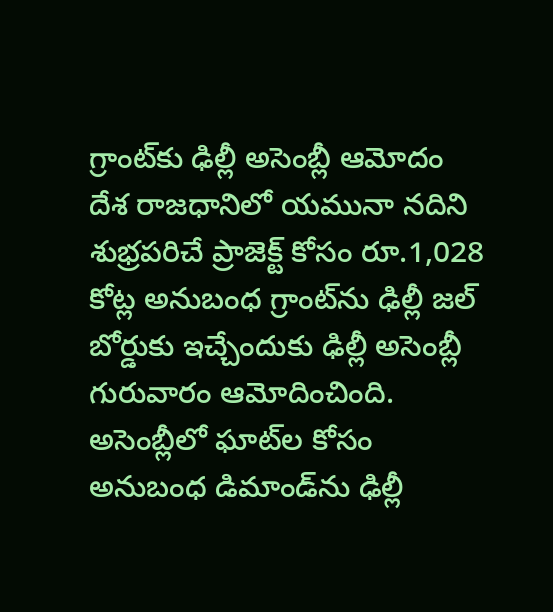గ్రాంట్‌కు ఢిల్లీ అసెంబ్లీ ఆమోదం
దేశ రాజధానిలో యమునా నదిని శుభ్రపరిచే ప్రాజెక్ట్ కోసం రూ.1,028 కోట్ల అనుబంధ గ్రాంట్‌ను ఢిల్లీ జల్ బోర్డుకు ఇచ్చేందుకు ఢిల్లీ అసెంబ్లీ గురువారం ఆమోదించింది. అసెంబ్లీలో ఘాట్‌ల కోసం అనుబంధ డిమాండ్‌ను ఢిల్లీ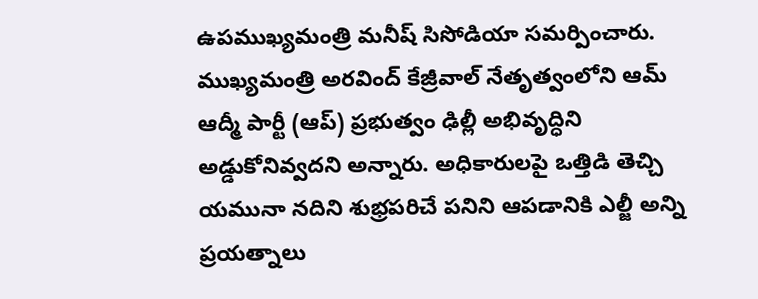ఉపముఖ్యమంత్రి మనీష్ సిసోడియా సమర్పించారు. ముఖ్యమంత్రి అరవింద్ కేజ్రీవాల్ నేతృత్వంలోని ఆమ్ ఆద్మీ పార్టీ (ఆప్) ప్రభుత్వం ఢిల్లీ అభివృద్ధిని అడ్డుకోనివ్వదని అన్నారు. అధికారులపై ఒత్తిడి తెచ్చి యమునా నదిని శుభ్రపరిచే పనిని ఆపడానికి ఎల్జీ అన్ని ప్రయత్నాలు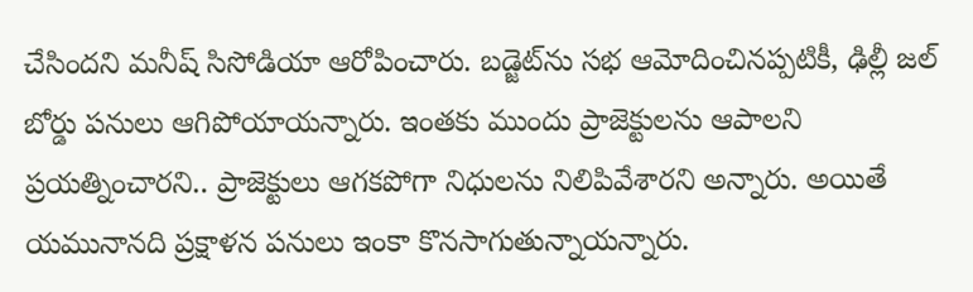చేసిందని మనీష్‌ సిసోడియా ఆరోపించారు. బడ్జెట్‌ను సభ ఆమోదించినప్పటికీ, ఢిల్లీ జల్ బోర్డు పనులు ఆగిపోయాయన్నారు. ఇంతకు ముందు ప్రాజెక్టులను ఆపాలని ప్రయత్నించారని.. ప్రాజెక్టులు ఆగకపోగా నిధులను నిలిపివేశారని అన్నారు. అయితే యమునానది ప్రక్షాళన పనులు ఇంకా కొనసాగుతున్నాయన్నారు.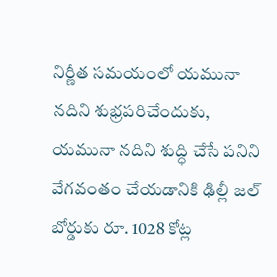నిర్ణీత సమయంలో యమునా నదిని శుభ్రపరిచేందుకు, యమునా నదిని శుద్ధి చేసే పనిని వేగవంతం చేయడానికి ఢిల్లీ జల్ బోర్డుకు రూ. 1028 కోట్ల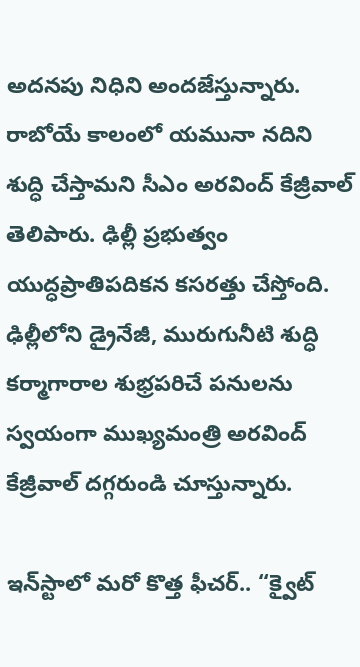అదనపు నిధిని అందజేస్తున్నారు. రాబోయే కాలంలో యమునా నదిని శుద్ధి చేస్తామని సీఎం అరవింద్ కేజ్రీవాల్ తెలిపారు. ఢిల్లీ ప్రభుత్వం యుద్ధప్రాతిపదికన కసరత్తు చేస్తోంది. ఢిల్లీలోని డ్రైనేజీ, మురుగునీటి శుద్ధి కర్మాగారాల శుభ్రపరిచే పనులను స్వయంగా ముఖ్యమంత్రి అరవింద్ కేజ్రీవాల్ దగ్గరుండి చూస్తున్నారు.

ఇన్‌స్టాలో మరో కొత్త ఫీచర్‌.. “క్వైట్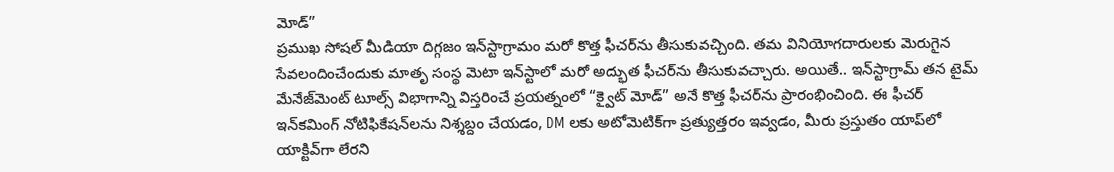మోడ్”
ప్రముఖ సోషల్‌ మీడియా దిగ్గజం ఇన్‌స్టాగ్రామం మరో కొత్త ఫీచర్‌ను తీసుకువచ్చింది. తమ వినియోగదారులకు మెరుగైన సేవలందించేందుకు మాతృ సంస్థ మెటా ఇన్‌స్టాలో మరో అద్భుత ఫీచర్‌ను తీసుకువచ్చారు. అయితే.. ఇన్‌స్టాగ్రామ్ తన టైమ్ మేనేజ్‌మెంట్ టూల్స్ విభాగాన్ని విస్తరించే ప్రయత్నంలో “క్వైట్ మోడ్” అనే కొత్త ఫీచర్‌ను ప్రారంభించింది. ఈ ఫీచర్ ఇన్‌కమింగ్ నోటిఫికేషన్‌లను నిశ్శబ్దం చేయడం, DM లకు అటోమెటిక్‌గా ప్రత్యుత్తరం ఇవ్వడం, మీరు ప్రస్తుతం యాప్‌లో యాక్టివ్‌గా లేరని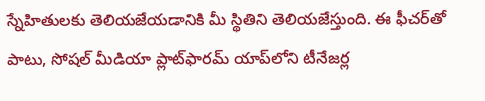స్నేహితులకు తెలియజేయడానికి మీ స్థితిని తెలియజేస్తుంది. ఈ ఫీచర్‌తో పాటు, సోషల్ మీడియా ప్లాట్‌ఫారమ్ యాప్‌లోని టీనేజర్ల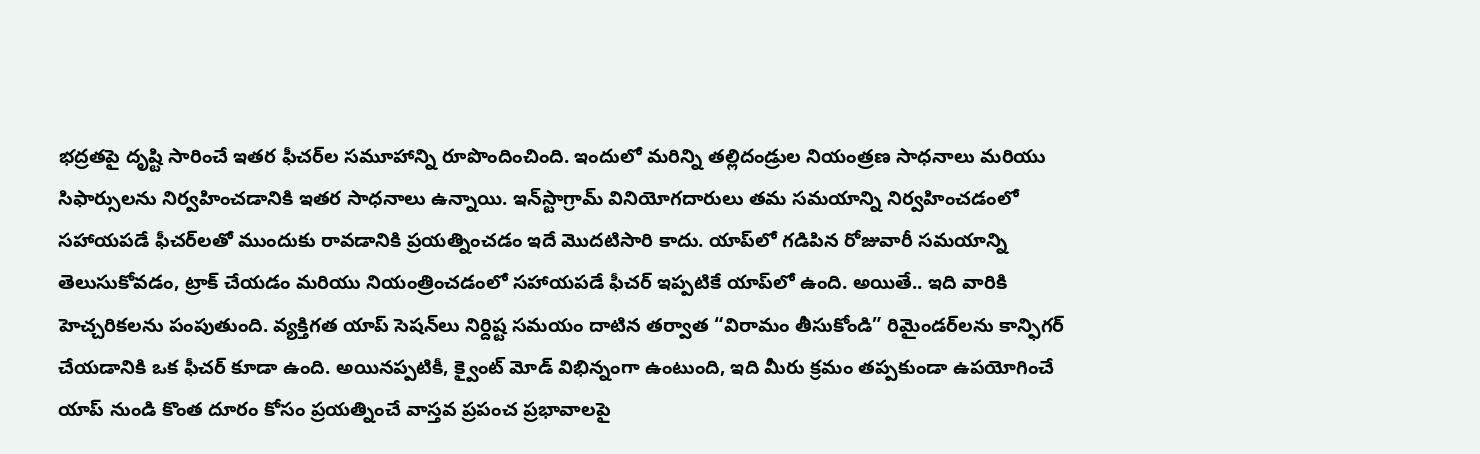భద్రతపై దృష్టి సారించే ఇతర ఫీచర్‌ల సమూహాన్ని రూపొందించింది. ఇందులో మరిన్ని తల్లిదండ్రుల నియంత్రణ సాధనాలు మరియు సిఫార్సులను నిర్వహించడానికి ఇతర సాధనాలు ఉన్నాయి. ఇన్‌స్టాగ్రామ్ వినియోగదారులు తమ సమయాన్ని నిర్వహించడంలో సహాయపడే ఫీచర్‌లతో ముందుకు రావడానికి ప్రయత్నించడం ఇదే మొదటిసారి కాదు. యాప్‌లో గడిపిన రోజువారీ సమయాన్ని తెలుసుకోవడం, ట్రాక్ చేయడం మరియు నియంత్రించడంలో సహాయపడే ఫీచర్ ఇప్పటికే యాప్‌లో ఉంది. అయితే.. ఇది వారికి హెచ్చరికలను పంపుతుంది. వ్యక్తిగత యాప్ సెషన్‌లు నిర్దిష్ట సమయం దాటిన తర్వాత “విరామం తీసుకోండి” రిమైండర్‌లను కాన్ఫిగర్ చేయడానికి ఒక ఫీచర్ కూడా ఉంది. అయినప్పటికీ, క్వైంట్ మోడ్ విభిన్నంగా ఉంటుంది, ఇది మీరు క్రమం తప్పకుండా ఉపయోగించే యాప్‌ నుండి కొంత దూరం కోసం ప్రయత్నించే వాస్తవ ప్రపంచ ప్రభావాలపై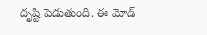దృష్టి పెడుతుంది. ఈ మోడ్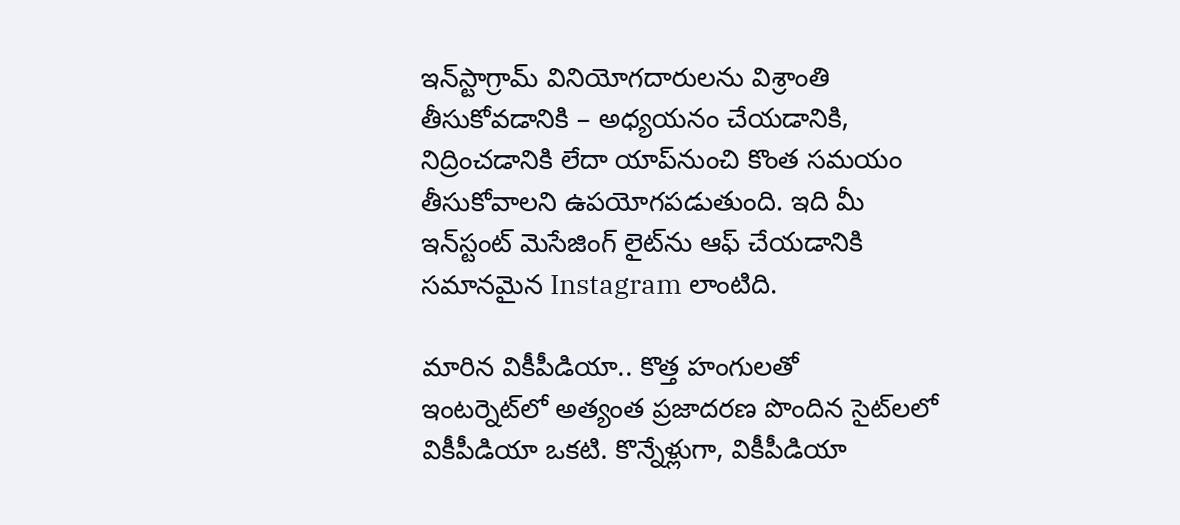ఇన్‌స్టాగ్రామ్ వినియోగదారులను విశ్రాంతి తీసుకోవడానికి – అధ్యయనం చేయడానికి, నిద్రించడానికి లేదా యాప్‌నుంచి కొంత సమయం తీసుకోవాలని ఉపయోగపడుతుంది. ఇది మీ ఇన్‌స్టంట్ మెసేజింగ్ లైట్‌ను ఆఫ్ చేయడానికి సమానమైన Instagram లాంటిది.

మారిన వికీపీడియా.. కొత్త హంగులతో
ఇంటర్నెట్‌లో అత్యంత ప్రజాదరణ పొందిన సైట్‌లలో వికీపీడియా ఒకటి. కొన్నేళ్లుగా, వికీపీడియా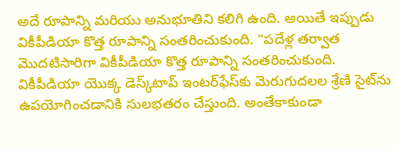అదే రూపాన్ని మరియు అనుభూతిని కలిగి ఉంది. అయితే ఇప్పుడు వికీపీడియా కొత్త రూపాన్ని సంతరించుకుంది. “పదేళ్ల తర్వాత మొదటిసారిగా వికీపీడియా కొత్త రూపాన్ని సంతరించుకుంది. వికీపీడియా యొక్క డెస్క్‌టాప్ ఇంటర్‌ఫేస్‌కు మెరుగుదలల శ్రేణి సైట్‌ను ఉపయోగించడానికి సులభతరం చేస్తుంది. అంతేకాకుండా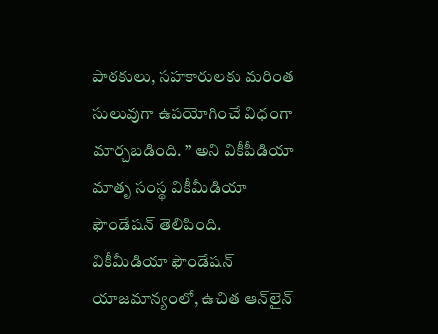పాఠకులు, సహకారులకు మరింత సులువుగా ఉపయోగించే విధంగా మార్చబడింది. ” అని వికీపీడియా మాతృ సంస్థ వికీమీడియా ఫౌండేషన్ తెలిపింది. వికీమీడియా ఫౌండేషన్ యాజమాన్యంలో, ఉచిత ఆన్‌లైన్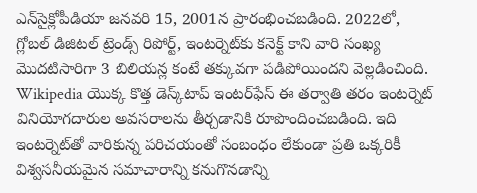ఎన్‌సైక్లోపీడియా జనవరి 15, 2001న ప్రారంభించబడింది. 2022లో, గ్లోబల్ డిజిటల్ ట్రెండ్స్ రిపోర్ట్, ఇంటర్నెట్‌కు కనెక్ట్ కాని వారి సంఖ్య మొదటిసారిగా 3 బిలియన్ల కంటే తక్కువగా పడిపోయిందని వెల్లడించింది. Wikipedia యొక్క కొత్త డెస్క్‌టాప్ ఇంటర్‌ఫేస్ ఈ తర్వాతి తరం ఇంటర్నెట్ వినియోగదారుల అవసరాలను తీర్చడానికి రూపొందించబడింది. ఇది ఇంటర్నెట్‌తో వారికున్న పరిచయంతో సంబంధం లేకుండా ప్రతి ఒక్కరికీ విశ్వసనీయమైన సమాచారాన్ని కనుగొనడాన్ని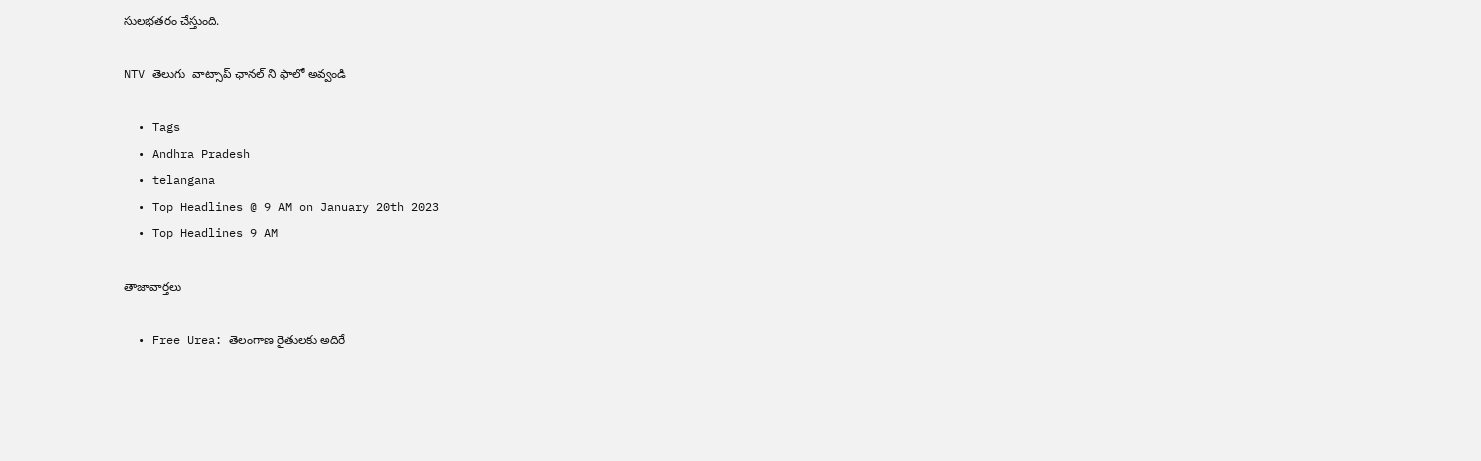సులభతరం చేస్తుంది.

NTV తెలుగు  వాట్సాప్ ఛానల్ ని ఫాలో అవ్వండి

  • Tags
  • Andhra Pradesh
  • telangana
  • Top Headlines @ 9 AM on January 20th 2023
  • Top Headlines 9 AM

తాజావార్తలు

  • Free Urea: తెలంగాణ రైతులకు అదిరే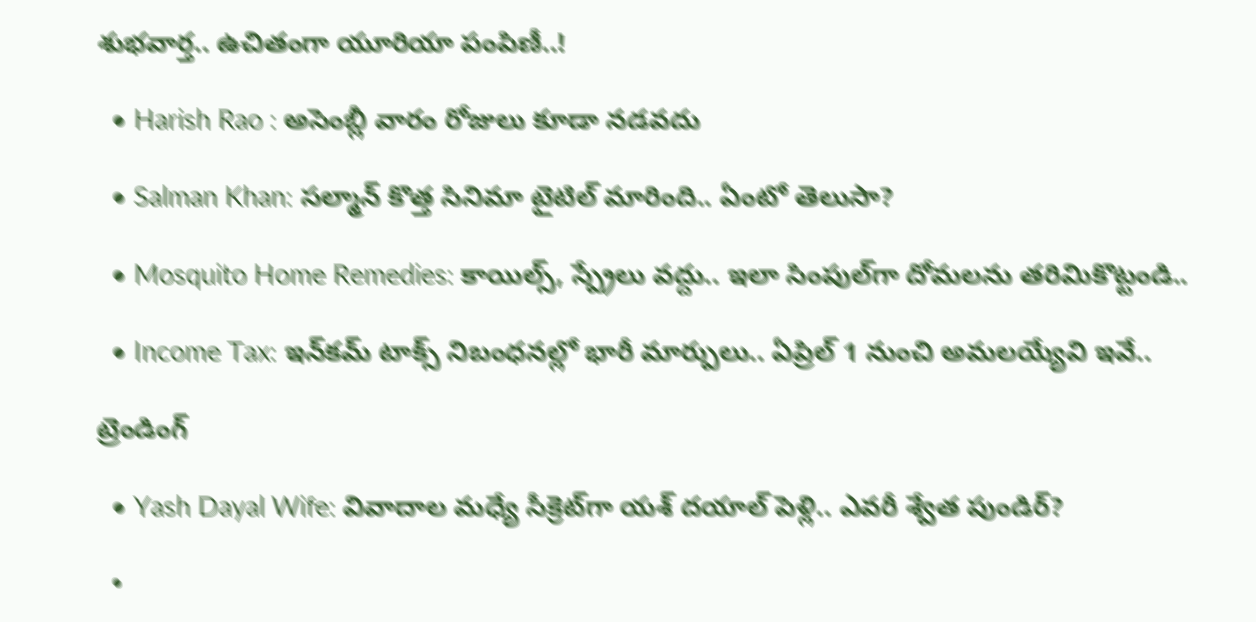శుభవార్త.. ఉచితంగా యూరియా పంపిణీ..!

  • Harish Rao : అసెంబ్లీ వారం రోజులు కూడా నడవదు

  • Salman Khan: సల్మాన్ కొత్త సినిమా టైటిల్ మారింది.. ఏంటో తెలుసా?

  • Mosquito Home Remedies: కాయిల్స్, స్ప్రేలు వద్దు.. ఇలా సింపుల్‌గా దోమలను తరిమికొట్టండి..

  • Income Tax: ఇన్‌కమ్ టాక్స్ నిబంధనల్లో భారీ మార్పులు.. ఏప్రిల్ 1 నుంచి అమలయ్యేవి ఇవే..

ట్రెండింగ్‌

  • Yash Dayal Wife: వివాదాల మధ్యే సీక్రెట్‌గా యశ్ దయాల్ పెళ్లి.. ఎవరీ శ్వేత పుండిర్?

  •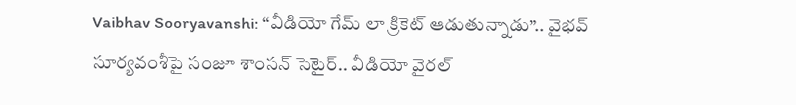Vaibhav Sooryavanshi: “వీడియో గేమ్ లా క్రికెట్ ఆడుతున్నాడు”.. వైభవ్ సూర్యవంశీపై సంజూ శాంసన్ సెటైర్.. వీడియో వైరల్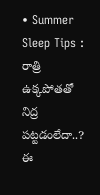• Summer Sleep Tips : రాత్రి ఉక్కపోతతో నిద్ర పట్టడంలేదా..? ఈ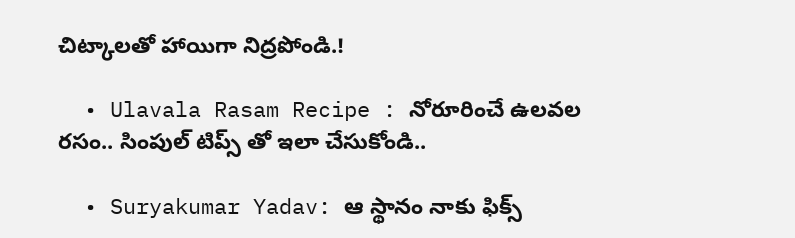చిట్కాలతో హాయిగా నిద్రపోండి.!

  • Ulavala Rasam Recipe : నోరూరించే ఉలవల రసం.. సింపుల్ టిప్స్ తో ఇలా చేసుకోండి..

  • Suryakumar Yadav: ఆ స్థానం నాకు ఫిక్స్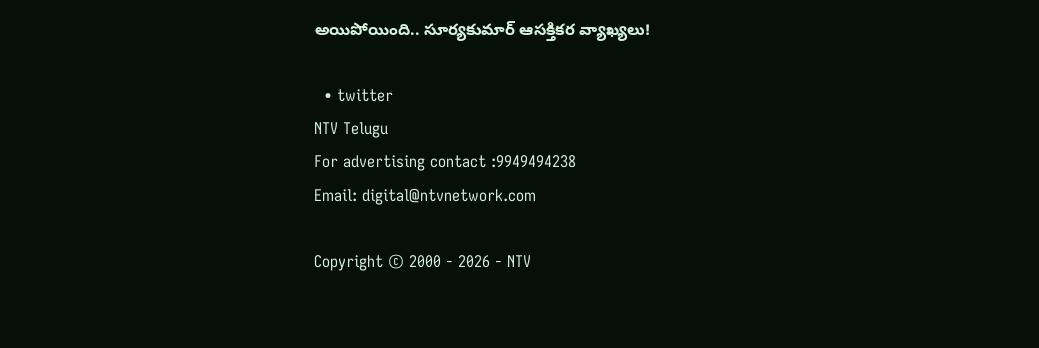అయిపోయింది.. సూర్యకుమార్ ఆసక్తికర వ్యాఖ్యలు!

  • twitter
NTV Telugu
For advertising contact :9949494238
Email: digital@ntvnetwork.com

Copyright © 2000 - 2026 - NTV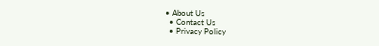• About Us
  • Contact Us
  • Privacy Policy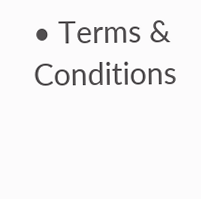• Terms & Conditions